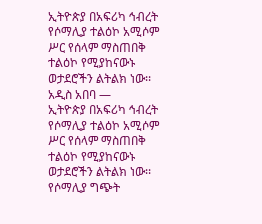ኢትዮጵያ በአፍሪካ ኅብረት የሶማሊያ ተልዕኮ አሚሶም ሥር የሰላም ማስጠበቅ ተልዕኮ የሚያከናውኑ ወታደሮችን ልትልክ ነው፡፡
አዲስ አበባ —
ኢትዮጵያ በአፍሪካ ኅብረት የሶማሊያ ተልዕኮ አሚሶም ሥር የሰላም ማስጠበቅ ተልዕኮ የሚያከናውኑ ወታደሮችን ልትልክ ነው፡፡
የሶማሊያ ግጭት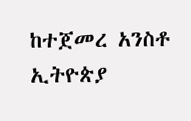ከተጀመረ አንስቶ ኢትዮጵያ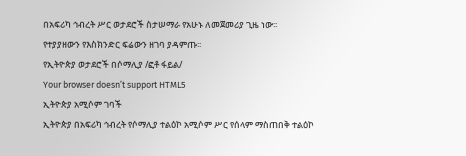በአፍሪካ ኅብረት ሥር ወታደሮች ስታሠማራ የአሁኑ ለመጀመሪያ ጊዜ ነው፡፡
የተያያዘውን የእስክንድር ፍሬውን ዘገባ ያዳምጡ፡፡
የኢትዮጵያ ወታደሮች በሶማሊያ /ፎቶ ፋይል/
Your browser doesn’t support HTML5
ኢትዮጵያ አሚሶም ገባች
ኢትዮጵያ በአፍሪካ ኅብረት የሶማሊያ ተልዕኮ አሚሶም ሥር የሰላም ማስጠበቅ ተልዕኮ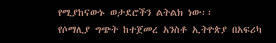የሚያከናውኑ ወታደሮችን ልትልክ ነው፡፡
የሶማሊያ ግጭት ከተጀመረ አንስቶ ኢትዮጵያ በአፍሪካ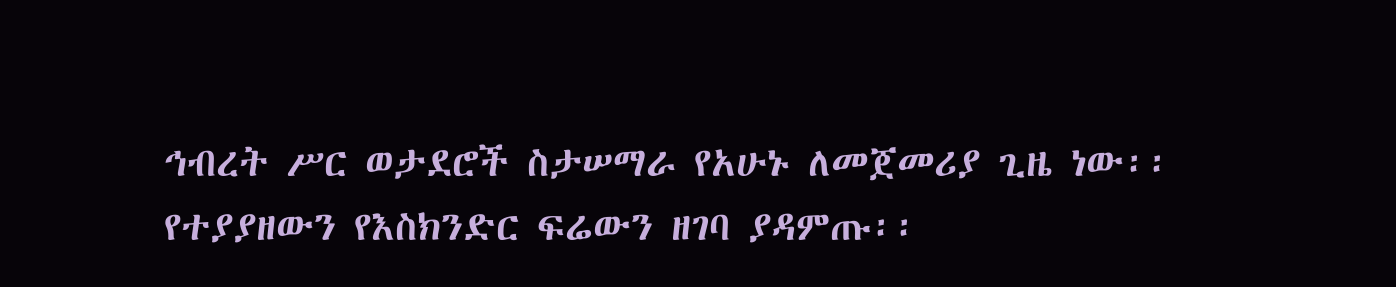ኅብረት ሥር ወታደሮች ስታሠማራ የአሁኑ ለመጀመሪያ ጊዜ ነው፡፡
የተያያዘውን የእስክንድር ፍሬውን ዘገባ ያዳምጡ፡፡